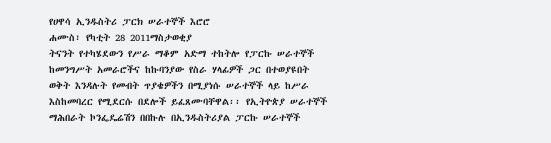የሀዋሳ ኢንዱስትሪ ፓርክ ሠራተኞች እሮሮ
ሐሙስ፣ የካቲት 28 2011ማስታወቂያ
ትናንት የተካሄደውን የሥራ ማቆም አድማ ተከትሎ የፓርኩ ሠራተኞች ከመንግሥት አመራሮችና ከኩባንያው የስራ ሃላፊዎች ጋር በተወያዩበት ወቅት እንዳሉት የመብት ጥያቄዎችን በሚያነሱ ሠራተኞች ላይ ከሥራ እስከመባረር የሚደርሱ በደሎች ይፈጸሙባቸዋል፡፡ የኢትዮጵያ ሠራተኞች ማሕበራት ኮንፌዴሬሽን በበኩሉ በኢንዱስትሪያል ፓርኩ ሠራተኞች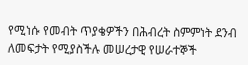የሚነሱ የመብት ጥያቄዎችን በሕብረት ስምምነት ደንብ ለመፍታት የሚያስችሉ መሠረታዊ የሠራተኞች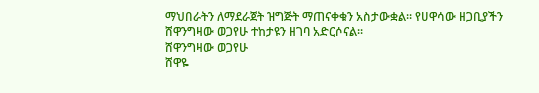ማህበራትን ለማደራጀት ዝግጅት ማጠናቀቁን አስታውቋል፡፡ የሀዋሳው ዘጋቢያችን ሸዋንግዛው ወጋየሁ ተከታዩን ዘገባ አድርሶናል፡፡
ሸዋንግዛው ወጋየሁ
ሸዋዬ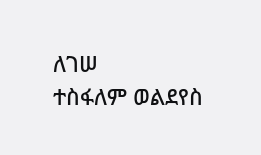ለገሠ
ተስፋለም ወልደየስ